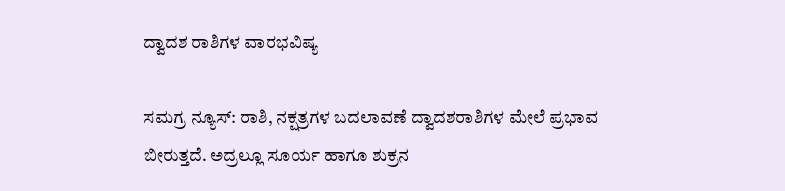ದ್ವಾದಶ ರಾಶಿಗಳ ವಾರಭವಿಷ್ಯ

ಸಮಗ್ರ ನ್ಯೂಸ್: ರಾಶಿ, ನಕ್ಷತ್ರಗಳ ಬದಲಾವಣೆ ದ್ವಾದಶರಾಶಿಗಳ ಮೇಲೆ ಪ್ರಭಾವ ಬೀರುತ್ತದೆ. ಅದ್ರಲ್ಲೂ ಸೂರ್ಯ ಹಾಗೂ ಶುಕ್ರನ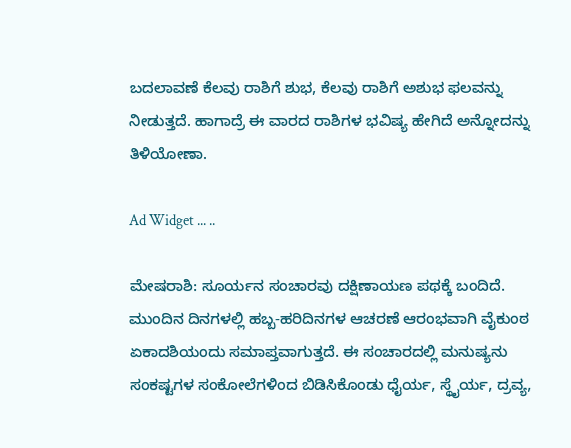ಬದಲಾವಣೆ ಕೆಲವು ರಾಶಿಗೆ ಶುಭ, ಕೆಲವು ರಾಶಿಗೆ ಅಶುಭ ಫಲವನ್ನು ನೀಡುತ್ತದೆ. ಹಾಗಾದ್ರೆ ಈ ವಾರದ ರಾಶಿಗಳ ಭವಿಷ್ಯ ಹೇಗಿದೆ ಅನ್ನೋದನ್ನು ತಿಳಿಯೋಣಾ.

Ad Widget ... ..

ಮೇಷರಾಶಿ: ಸೂರ್ಯನ ಸಂಚಾರವು ದಕ್ಷಿಣಾಯಣ ಪಥಕ್ಕೆ ಬಂದಿದೆ. ಮುಂದಿನ ದಿನಗಳಲ್ಲಿ ಹಬ್ಬ-ಹರಿದಿನಗಳ ಆಚರಣೆ ಆರಂಭವಾಗಿ ವೈಕುಂಠ ಏಕಾದಶಿಯಂದು ಸಮಾಪ್ತವಾಗುತ್ತದೆ. ಈ ಸಂಚಾರದಲ್ಲಿ ಮನುಷ್ಯನು ಸಂಕಷ್ಟಗಳ ಸಂಕೋಲೆಗಳಿಂದ ಬಿಡಿಸಿಕೊಂಡು ಧೈರ್ಯ, ಸ್ಥೈರ್ಯ, ದ್ರವ್ಯ,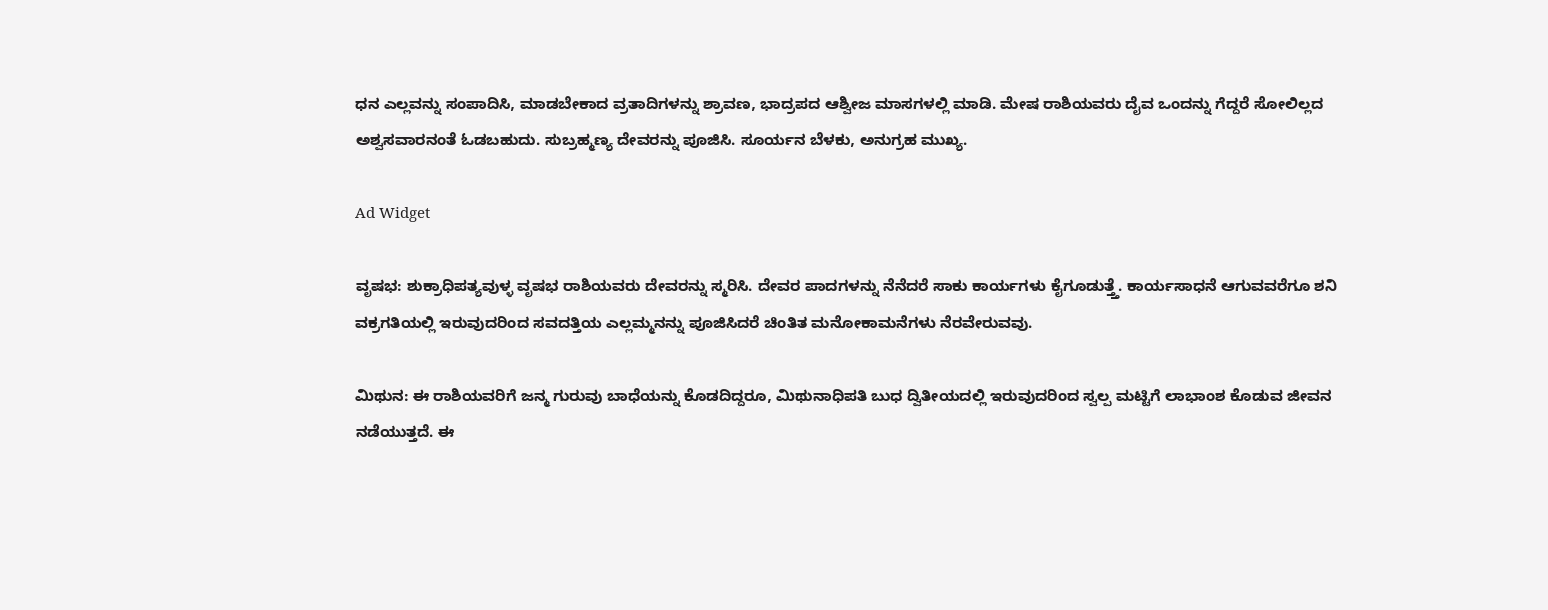ಧನ ಎಲ್ಲವನ್ನು ಸಂಪಾದಿಸಿ, ಮಾಡಬೇಕಾದ ವ್ರತಾದಿಗಳನ್ನು ಶ್ರಾವಣ, ಭಾದ್ರಪದ ಆಶ್ವೀಜ ಮಾಸಗಳಲ್ಲಿ ಮಾಡಿ. ಮೇಷ ರಾಶಿಯವರು ದೈವ ಒಂದನ್ನು ಗೆದ್ದರೆ ಸೋಲಿಲ್ಲದ ಅಶ್ವಸವಾರನಂತೆ ಓಡಬಹುದು. ಸುಬ್ರಹ್ಮಣ್ಯ ದೇವರನ್ನು ಪೂಜಿಸಿ. ಸೂರ್ಯನ ಬೆಳಕು, ಅನುಗ್ರಹ ಮುಖ್ಯ.

Ad Widget

ವೃಷಭ: ಶುಕ್ರಾಧಿಪತ್ಯವುಳ್ಳ ವೃಷಭ ರಾಶಿಯವರು ದೇವರನ್ನು ಸ್ಮರಿಸಿ. ದೇವರ ಪಾದಗಳನ್ನು ನೆನೆದರೆ ಸಾಕು ಕಾರ್ಯಗಳು ಕೈಗೂಡುತ್ತ್ತೆ. ಕಾರ್ಯಸಾಧನೆ ಆಗುವವರೆಗೂ ಶನಿ ವಕ್ರಗತಿಯಲ್ಲಿ ಇರುವುದರಿಂದ ಸವದತ್ತಿಯ ಎಲ್ಲಮ್ಮನನ್ನು ಪೂಜಿಸಿದರೆ ಚಿಂತಿತ ಮನೋಕಾಮನೆಗಳು ನೆರವೇರುವವು.

ಮಿಥುನ: ಈ ರಾಶಿಯವರಿಗೆ ಜನ್ಮ ಗುರುವು ಬಾಧೆಯನ್ನು ಕೊಡದಿದ್ದರೂ, ಮಿಥುನಾಧಿಪತಿ ಬುಧ ದ್ವಿತೀಯದಲ್ಲಿ ಇರುವುದರಿಂದ ಸ್ವಲ್ಪ ಮಟ್ಟಿಗೆ ಲಾಭಾಂಶ ಕೊಡುವ ಜೀವನ ನಡೆಯುತ್ತದೆ. ಈ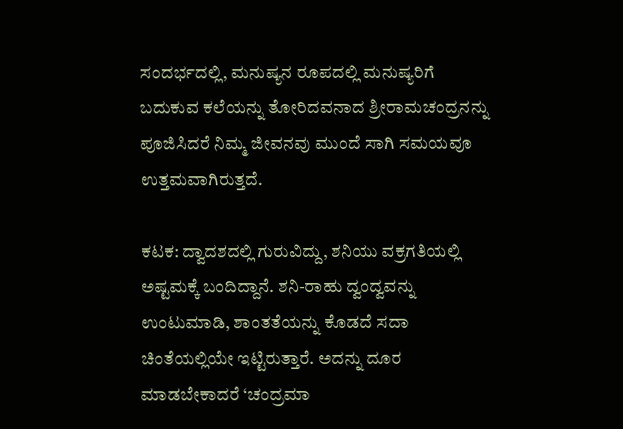ಸಂದರ್ಭದಲ್ಲಿ, ಮನುಷ್ಯನ ರೂಪದಲ್ಲಿ ಮನುಷ್ಯರಿಗೆ ಬದುಕುವ ಕಲೆಯನ್ನು ತೋರಿದವನಾದ ಶ್ರೀರಾಮಚಂದ್ರನನ್ನು ಪೂಜಿಸಿದರೆ ನಿಮ್ಮ ಜೀವನವು ಮುಂದೆ ಸಾಗಿ ಸಮಯವೂ ಉತ್ತಮವಾಗಿರುತ್ತದೆ.

ಕಟಕ: ದ್ವಾದಶದಲ್ಲಿ ಗುರುವಿದ್ದು, ಶನಿಯು ವಕ್ರಗತಿಯಲ್ಲಿ ಅಷ್ಟಮಕ್ಕೆ ಬಂದಿದ್ದಾನೆ. ಶನಿ-ರಾಹು ದ್ವಂದ್ವವನ್ನು ಉಂಟುಮಾಡಿ, ಶಾಂತತೆಯನ್ನು ಕೊಡದೆ ಸದಾ ಚಿಂತೆಯಲ್ಲಿಯೇ ಇಟ್ಟಿರುತ್ತಾರೆ. ಅದನ್ನು ದೂರ ಮಾಡಬೇಕಾದರೆ ‘ಚಂದ್ರಮಾ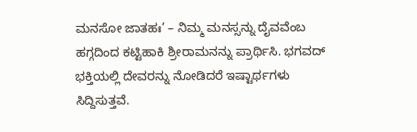ಮನಸೋ ಜಾತಹಃ’ – ನಿಮ್ಮ ಮನಸ್ಸನ್ನು ದೈವವೆಂಬ ಹಗ್ಗದಿಂದ ಕಟ್ಟಿಹಾಕಿ ಶ್ರೀರಾಮನನ್ನು ಪ್ರಾರ್ಥಿಸಿ. ಭಗವದ್ ಭಕ್ತಿಯಲ್ಲಿ ದೇವರನ್ನು ನೋಡಿದರೆ ಇಷ್ಟಾರ್ಥಗಳು ಸಿದ್ದಿಸುತ್ತವೆ.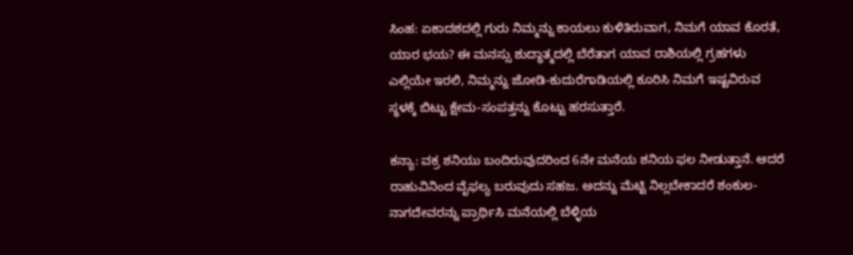ಸಿಂಹ: ಏಕಾದಶದಲ್ಲಿ ಗುರು ನಿಮ್ಮನ್ನು ಕಾಯಲು ಕುಳಿತಿರುವಾಗ, ನಿಮಗೆ ಯಾವ ಕೊರತೆ, ಯಾರ ಭಯ? ಈ ಮನಸ್ಸು ಶುದ್ಧಾತ್ಮದಲ್ಲಿ ಬೆರೆತಾಗ ಯಾವ ರಾಶಿಯಲ್ಲಿ ಗ್ರಹಗಳು ಎಲ್ಲಿಯೇ ಇರಲಿ, ನಿಮ್ಮನ್ನು ಜೋಡಿ-ಕುದುರೆಗಾಡಿಯಲ್ಲಿ ಕೂರಿಸಿ ನಿಮಗೆ ಇಷ್ಟವಿರುವ ಸ್ಥಳಕ್ಕೆ ಬಿಟ್ಟು ಕ್ಷೇಮ-ಸಂಪತ್ತನ್ನು ಕೊಟ್ಟು ಹರಸುತ್ತಾರೆ.

ಕನ್ಯಾ: ವಕ್ರ ಶನಿಯು ಬಂದಿರುವುದರಿಂದ 6ನೇ ಮನೆಯ ಶನಿಯ ಫಲ ನೀಡುತ್ತಾನೆ. ಆದರೆ ರಾಹುವಿನಿಂದ ವೈಫಲ್ಯ ಬರುವುದು ಸಹಜ. ಅದನ್ನು ಮೆಟ್ಟಿ ನಿಲ್ಲಬೇಕಾದರೆ ಶಂಕುಲ-ನಾಗದೇವರನ್ನು ಪ್ರಾರ್ಥಿಸಿ ಮನೆಯಲ್ಲಿ ಬೆಳ್ಳಿಯ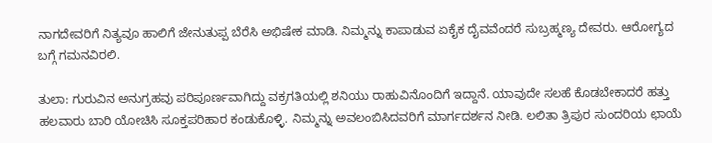ನಾಗದೇವರಿಗೆ ನಿತ್ಯವೂ ಹಾಲಿಗೆ ಜೇನುತುಪ್ಪ ಬೆರೆಸಿ ಅಭಿಷೇಕ ಮಾಡಿ. ನಿಮ್ಮನ್ನು ಕಾಪಾಡುವ ಏಕೈಕ ದೈವವೆಂದರೆ ಸುಬ್ರಹ್ಮಣ್ಯ ದೇವರು. ಆರೋಗ್ಯದ ಬಗ್ಗೆ ಗಮನವಿರಲಿ.

ತುಲಾ: ಗುರುವಿನ ಅನುಗ್ರಹವು ಪರಿಪೂರ್ಣವಾಗಿದ್ದು ವಕ್ರಗತಿಯಲ್ಲಿ ಶನಿಯು ರಾಹುವಿನೊಂದಿಗೆ ಇದ್ದಾನೆ. ಯಾವುದೇ ಸಲಹೆ ಕೊಡಬೇಕಾದರೆ ಹತ್ತು ಹಲವಾರು ಬಾರಿ ಯೋಚಿಸಿ ಸೂಕ್ತಪರಿಹಾರ ಕಂಡುಕೊಳ್ಳಿ. ನಿಮ್ಮನ್ನು ಅವಲಂಬಿಸಿದವರಿಗೆ ಮಾರ್ಗದರ್ಶನ ನೀಡಿ. ಲಲಿತಾ ತ್ರಿಪುರ ಸುಂದರಿಯ ಛಾಯೆ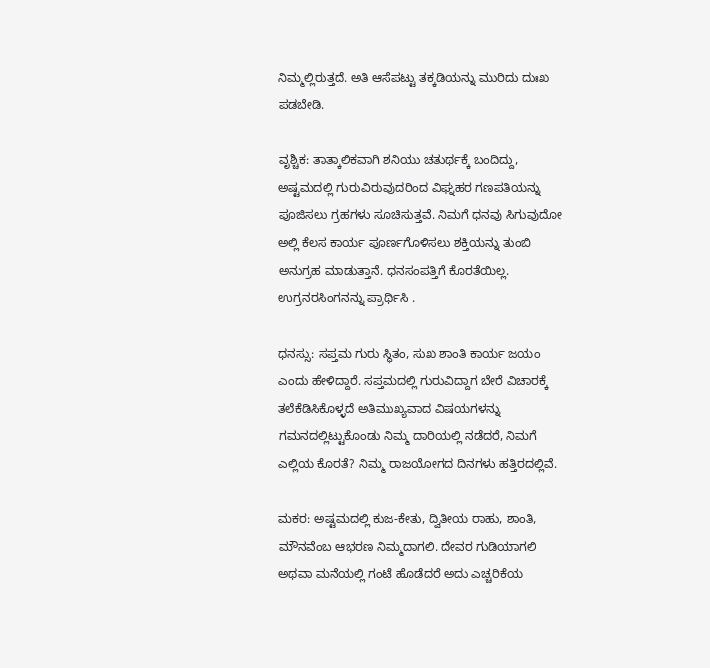ನಿಮ್ಮಲ್ಲಿರುತ್ತದೆ. ಅತಿ ಆಸೆಪಟ್ಟು ತಕ್ಕಡಿಯನ್ನು ಮುರಿದು ದುಃಖ ಪಡಬೇಡಿ.

ವೃಶ್ಚಿಕ: ತಾತ್ಕಾಲಿಕವಾಗಿ ಶನಿಯು ಚತುರ್ಥಕ್ಕೆ ಬಂದಿದ್ದು, ಅಷ್ಟಮದಲ್ಲಿ ಗುರುವಿರುವುದರಿಂದ ವಿಘ್ನಹರ ಗಣಪತಿಯನ್ನು ಪೂಜಿಸಲು ಗ್ರಹಗಳು ಸೂಚಿಸುತ್ತವೆ. ನಿಮಗೆ ಧನವು ಸಿಗುವುದೋ ಅಲ್ಲಿ ಕೆಲಸ ಕಾರ್ಯ ಪೂರ್ಣಗೊಳಿಸಲು ಶಕ್ತಿಯನ್ನು ತುಂಬಿ ಅನುಗ್ರಹ ಮಾಡುತ್ತಾನೆ. ಧನಸಂಪತ್ತಿಗೆ ಕೊರತೆಯಿಲ್ಲ. ಉಗ್ರನರಸಿಂಗನನ್ನು ಪ್ರಾರ್ಥಿಸಿ .

ಧನಸ್ಸು: ಸಪ್ತಮ ಗುರು ಸ್ಥಿತಂ, ಸುಖ ಶಾಂತಿ ಕಾರ್ಯ ಜಯಂ ಎಂದು ಹೇಳಿದ್ದಾರೆ. ಸಪ್ತಮದಲ್ಲಿ ಗುರುವಿದ್ದಾಗ ಬೇರೆ ವಿಚಾರಕ್ಕೆ ತಲೆಕೆಡಿಸಿಕೊಳ್ಳದೆ ಅತಿಮುಖ್ಯವಾದ ವಿಷಯಗಳನ್ನು ಗಮನದಲ್ಲಿಟ್ಟುಕೊಂಡು ನಿಮ್ಮ ದಾರಿಯಲ್ಲಿ ನಡೆದರೆ, ನಿಮಗೆ ಎಲ್ಲಿಯ ಕೊರತೆ? ನಿಮ್ಮ ರಾಜಯೋಗದ ದಿನಗಳು ಹತ್ತಿರದಲ್ಲಿವೆ.

ಮಕರ: ಅಷ್ಟಮದಲ್ಲಿ ಕುಜ-ಕೇತು, ದ್ವಿತೀಯ ರಾಹು, ಶಾಂತಿ, ಮೌನವೆಂಬ ಆಭರಣ ನಿಮ್ಮದಾಗಲಿ. ದೇವರ ಗುಡಿಯಾಗಲಿ ಅಥವಾ ಮನೆಯಲ್ಲಿ ಗಂಟೆ ಹೊಡೆದರೆ ಅದು ಎಚ್ಚರಿಕೆಯ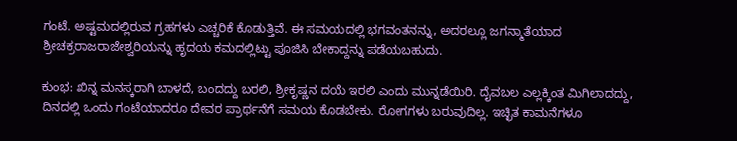ಗಂಟೆ. ಅಷ್ಟಮದಲ್ಲಿರುವ ಗ್ರಹಗಳು ಎಚ್ಚರಿಕೆ ಕೊಡುತ್ತಿವೆ. ಈ ಸಮಯದಲ್ಲಿ ಭಗವಂತನನ್ನು, ಅದರಲ್ಲೂ ಜಗನ್ಮಾತೆಯಾದ ಶ್ರೀಚಕ್ರರಾಜರಾಜೇಶ್ವರಿಯನ್ನು ಹೃದಯ ಕಮದಲ್ಲಿಟ್ಟು ಪೂಜಿಸಿ ಬೇಕಾದ್ದನ್ನು ಪಡೆಯಬಹುದು.

ಕುಂಭ: ಖಿನ್ನ ಮನಸ್ಕರಾಗಿ ಬಾಳದೆ, ಬಂದದ್ದು ಬರಲಿ, ಶ್ರೀಕೃಷ್ಣನ ದಯೆ ಇರಲಿ ಎಂದು ಮುನ್ನಡೆಯಿರಿ. ದೈವಬಲ ಎಲ್ಲಕ್ಕಿಂತ ಮಿಗಿಲಾದದ್ದು, ದಿನದಲ್ಲಿ ಒಂದು ಗಂಟೆಯಾದರೂ ದೇವರ ಪ್ರಾರ್ಥನೆಗೆ ಸಮಯ ಕೊಡಬೇಕು. ರೋಗಗಳು ಬರುವುದಿಲ್ಲ. ಇಚ್ಛಿತ ಕಾಮನೆಗಳೂ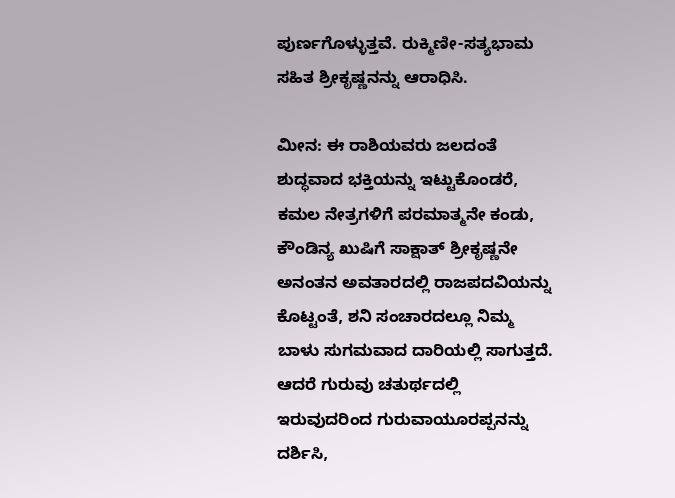ಪುರ್ಣಗೊಳ್ಳುತ್ತವೆ. ರುಕ್ಮಿಣೀ-ಸತ್ಯಭಾಮ ಸಹಿತ ಶ್ರೀಕೃಷ್ಣನನ್ನು ಆರಾಧಿಸಿ.

ಮೀನ: ಈ ರಾಶಿಯವರು ಜಲದಂತೆ ಶುದ್ಧವಾದ ಭಕ್ತಿಯನ್ನು ಇಟ್ಟುಕೊಂಡರೆ, ಕಮಲ ನೇತ್ರಗಳಿಗೆ ಪರಮಾತ್ಮನೇ ಕಂಡು, ಕೌಂಡಿನ್ಯ ಖುಷಿಗೆ ಸಾಕ್ಷಾತ್ ಶ್ರೀಕೃಷ್ಣನೇ ಅನಂತನ ಅವತಾರದಲ್ಲಿ ರಾಜಪದವಿಯನ್ನು ಕೊಟ್ಟಂತೆ, ಶನಿ ಸಂಚಾರದಲ್ಲೂ ನಿಮ್ಮ ಬಾಳು ಸುಗಮವಾದ ದಾರಿಯಲ್ಲಿ ಸಾಗುತ್ತದೆ. ಆದರೆ ಗುರುವು ಚತುರ್ಥದಲ್ಲಿ ಇರುವುದರಿಂದ ಗುರುವಾಯೂರಪ್ಪನನ್ನು ದರ್ಶಿಸಿ,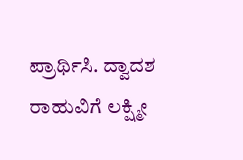ಪ್ರಾರ್ಥಿಸಿ. ದ್ವಾದಶ ರಾಹುವಿಗೆ ಲಕ್ಷ್ಮೀ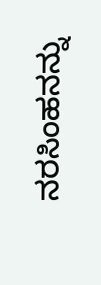ನರಸಿಂಹನನ್ನು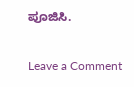ಪೂಜಿಸಿ.

Leave a Comment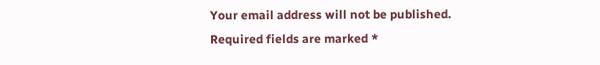Your email address will not be published. Required fields are marked *